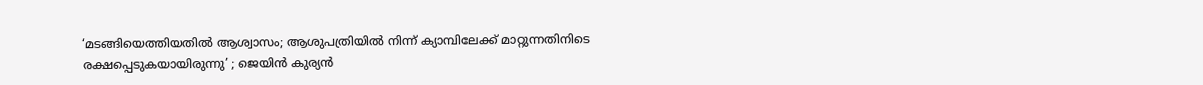‘മടങ്ങിയെത്തിയതില്‍ ആശ്വാസം; ആശുപത്രിയില്‍ നിന്ന് ക്യാമ്പിലേക്ക് മാറ്റുന്നതിനിടെ രക്ഷപ്പെടുകയായിരുന്നു’ ; ജെയിന്‍ കുര്യന്‍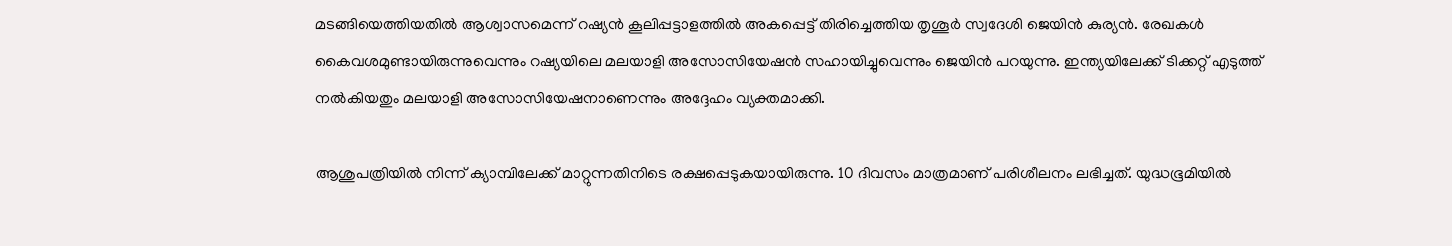മടങ്ങിയെത്തിയതില്‍ ആശ്വാസമെന്ന് റഷ്യന്‍ കൂലിപ്പട്ടാളത്തില്‍ അകപ്പെട്ട് തിരിച്ചെത്തിയ തൃശൂര്‍ സ്വദേശി ജെയിന്‍ കുര്യന്‍. രേഖകള്‍ കൈവശമുണ്ടായിരുന്നുവെന്നും റഷ്യയിലെ മലയാളി അസോസിയേഷന്‍ സഹായിച്ചുവെന്നും ജെയിന്‍ പറയുന്നു. ഇന്ത്യയിലേക്ക് ടിക്കറ്റ് എടുത്ത് നല്‍കിയതും മലയാളി അസോസിയേഷനാണെന്നും അദ്ദേഹം വ്യക്തമാക്കി.

ആശുപത്രിയില്‍ നിന്ന് ക്യാമ്പിലേക്ക് മാറ്റുന്നതിനിടെ രക്ഷപ്പെടുകയായിരുന്നു. 10 ദിവസം മാത്രമാണ് പരിശീലനം ലഭിച്ചത്. യുദ്ധഭൂമിയില്‍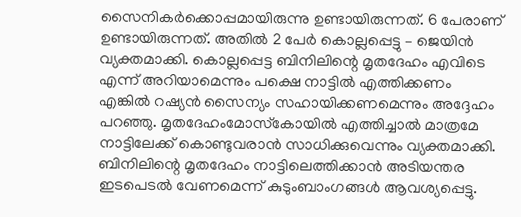സൈനികര്‍ക്കൊപ്പമായിരുന്നു ഉണ്ടായിരുന്നത്. 6 പേരാണ് ഉണ്ടായിരുന്നത്. അതില്‍ 2 പേര്‍ കൊല്ലപ്പെട്ടു – ജെയിന്‍ വ്യക്തമാക്കി. കൊല്ലപ്പെട്ട ബിനിലിന്റെ മൃതദേഹം എവിടെ എന്ന് അറിയാമെന്നും പക്ഷെ നാട്ടില്‍ എത്തിക്കണം എങ്കില്‍ റഷ്യന്‍ സൈന്യം സഹായിക്കണമെന്നും അദ്ദേഹം പറഞ്ഞു. മൃതദേഹംമോസ്‌കോയില്‍ എത്തിച്ചാല്‍ മാത്രമേ നാട്ടിലേക്ക് കൊണ്ടുവരാന്‍ സാധിക്കുവെന്നും വ്യക്തമാക്കി. ബിനിലിന്റെ മൃതദേഹം നാട്ടിലെത്തിക്കാന്‍ അടിയന്തര ഇടപെടല്‍ വേണമെന്ന് കുടുംബാംഗങ്ങള്‍ ആവശ്യപ്പെട്ടു.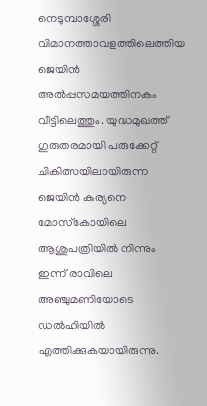നെടുമ്പാശ്ശേരി വിമാനത്താവളത്തിലെത്തിയ ജെയിന്‍ അല്‍പ്പസമയത്തിനകം വീട്ടിലെത്തും. യുദ്ധമുഖത്ത് ഗുരുതരമായി പരുക്കേറ്റ് ചികിത്സയിലായിരുന്ന ജെയിന്‍ കുര്യനെ മോസ്‌കോയിലെ ആശുപത്രിയില്‍ നിന്നും ഇന്ന് രാവിലെ അഞ്ചുമണിയോടെ ഡല്‍ഹിയില്‍ എത്തിക്കുകയായിരുന്നു.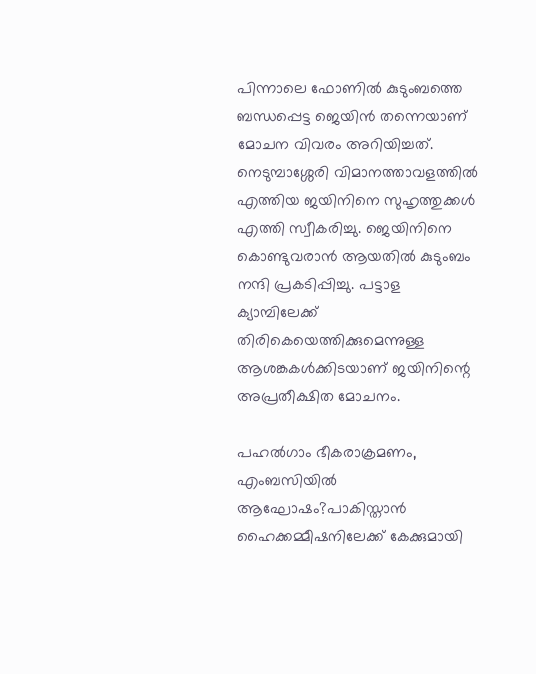പിന്നാലെ ഫോണില്‍ കുടുംബത്തെ ബന്ധപ്പെട്ട ജെയിന്‍ തന്നെയാണ് മോചന വിവരം അറിയിച്ചത്. നെടുമ്പാശ്ശേരി വിമാനത്താവളത്തില്‍ എത്തിയ ജയിനിനെ സുഹൃത്തുക്കള്‍ എത്തി സ്വീകരിച്ചു. ജെയിനിനെ കൊണ്ടുവരാന്‍ ആയതില്‍ കുടുംബം നന്ദി പ്രകടിപ്പിച്ചു. പട്ടാള ക്യാമ്പിലേക്ക് തിരികെയെത്തിക്കുമെന്നുള്ള ആശങ്കകള്‍ക്കിടയാണ് ജയിനിന്റെ അപ്രതീക്ഷിത മോചനം.

പഹൽഗാം ഭീകരാക്രമണം, എംബസിയില്‍ ആഘോഷം?പാകിസ്താൻ ഹൈക്കമ്മീഷനിലേക്ക് കേക്കുമായി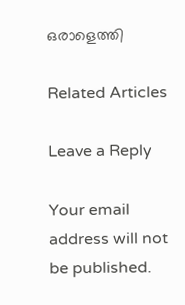ഒരാളെത്തി

Related Articles

Leave a Reply

Your email address will not be published.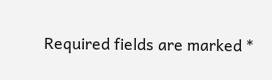Required fields are marked *